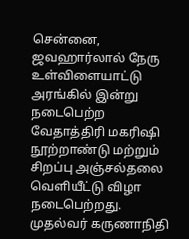சென்னை, ஜவஹார்லால் நேரு உள்விளையாட்டு அரங்கில் இன்று நடைபெற்ற வேதாத்திரி மகரிஷி நூற்றாண்டு மற்றும் சிறப்பு அஞ்சல்தலை வெளியீட்டு விழா நடைபெற்றது. முதல்வர் கருணாநிதி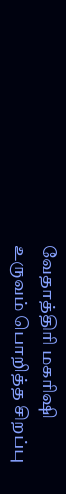வேதாத்திரி மகரிஷி உருவம் பொறித்த சிறப்பு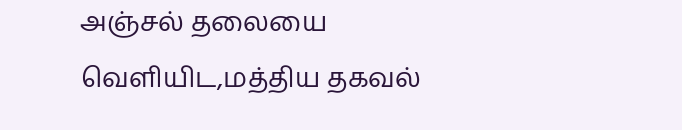அஞ்சல் தலையை வெளியிட,மத்திய தகவல்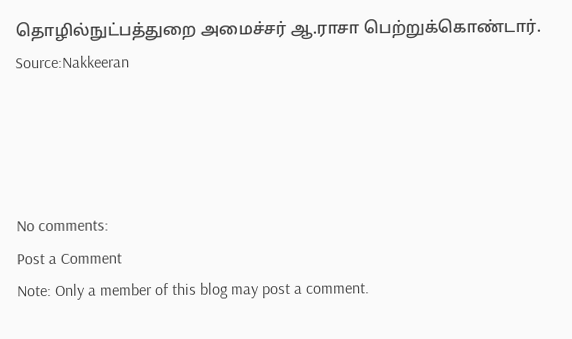தொழில்நுட்பத்துறை அமைச்சர் ஆ.ராசா பெற்றுக்கொண்டார்.
Source:Nakkeeran




No comments:
Post a Comment
Note: Only a member of this blog may post a comment.